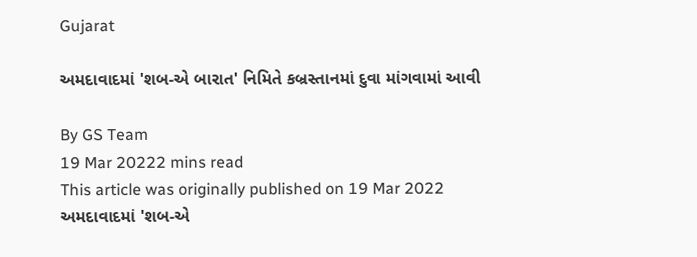Gujarat

અમદાવાદમાં 'શબ-એ બારાત' નિમિતે કબ્રસ્તાનમાં દુવા માંગવામાં આવી

By GS Team
19 Mar 20222 mins read
This article was originally published on 19 Mar 2022
અમદાવાદમાં 'શબ-એ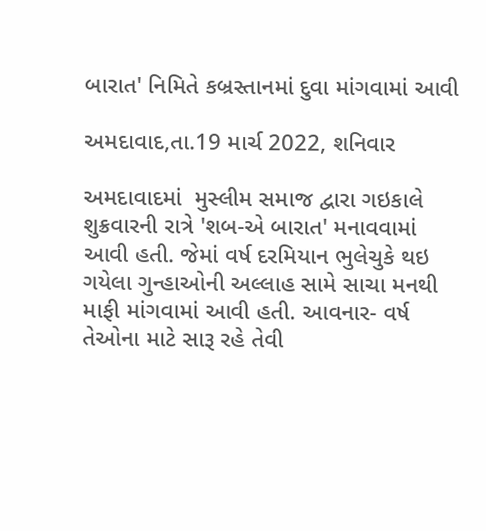બારાત' નિમિતે કબ્રસ્તાનમાં દુવા માંગવામાં આવી

અમદાવાદ,તા.19 માર્ચ 2022, શનિવાર

અમદાવાદમાં  મુસ્લીમ સમાજ દ્વારા ગઇકાલે શુક્રવારની રાત્રે 'શબ-એ બારાત' મનાવવામાં આવી હતી. જેમાં વર્ષ દરમિયાન ભુલેચુકે થઇ ગયેલા ગુન્હાઓની અલ્લાહ સામે સાચા મનથી માફી માંગવામાં આવી હતી. આવનાર- વર્ષ તેઓના માટે સારૂ રહે તેવી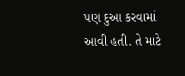પણ દુઆ કરવામાં આવી હતી. તે માટે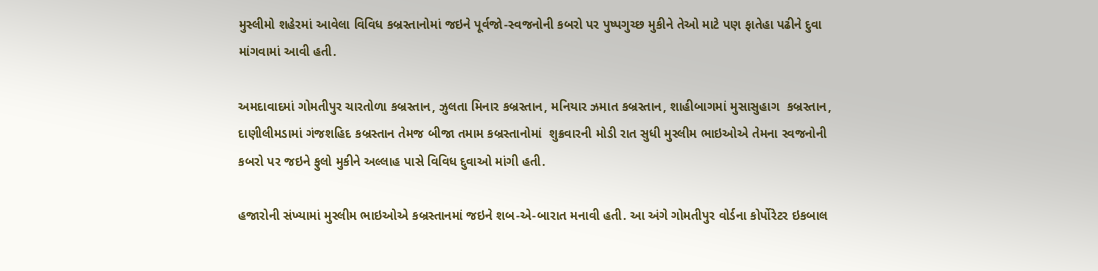મુસ્લીમો શહેરમાં આવેલા વિવિધ કબ્રસ્તાનોમાં જઇને પૂર્વજો-સ્વજનોની કબરો પર પુષ્પગુચ્છ મુકીને તેઓ માટે પણ ફાતેહા પઢીને દુવા માંગવામાં આવી હતી.

અમદાવાદમાં ગોમતીપુર ચારતોળા કબ્રસ્તાન, ઝુલતા મિનાર કબ્રસ્તાન, મનિયાર ઝમાત કબ્રસ્તાન, શાહીબાગમાં મુસાસુહાગ  કબ્રસ્તાન, દાણીલીમડામાં ગંજશહિદ કબ્રસ્તાન તેમજ બીજા તમામ કબ્રસ્તાનોમાં  શુક્રવારની મોડી રાત સુધી મુસ્લીમ ભાઇઓએ તેમના સ્વજનોની કબરો પર જઇને ફુલો મુકીને અલ્લાહ પાસે વિવિધ દુવાઓ માંગી હતી.

હજારોની સંખ્યામાં મુસ્લીમ ભાઇઓએ કબ્રસ્તાનમાં જઇને શબ-એ-બારાત મનાવી હતી. આ અંગે ગોમતીપુર વોર્ડના કોર્પોરેટર ઇકબાલ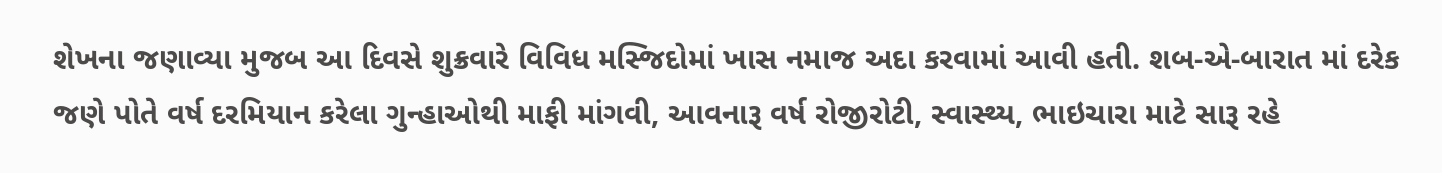શેખના જણાવ્યા મુજબ આ દિવસે શુક્રવારે વિવિધ મસ્જિદોમાં ખાસ નમાજ અદા કરવામાં આવી હતી. શબ-એ-બારાત માં દરેક જણે પોતે વર્ષ દરમિયાન કરેલા ગુન્હાઓથી માફી માંગવી, આવનારૂ વર્ષ રોજીરોટી, સ્વાસ્થ્ય, ભાઇચારા માટે સારૂ રહે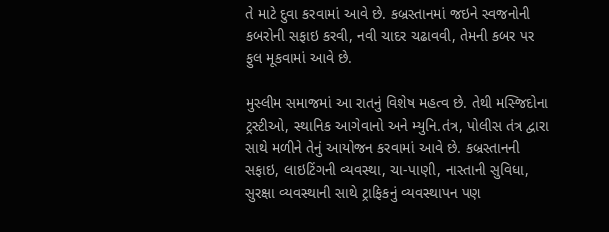તે માટે દુવા કરવામાં આવે છે. કબ્રસ્તાનમાં જઇને સ્વજનોની કબરોની સફાઇ કરવી, નવી ચાદર ચઢાવવી, તેમની કબર પર ફુલ મૂકવામાં આવે છે.

મુસ્લીમ સમાજમાં આ રાતનું વિશેષ મહત્વ છે. તેથી મસ્જિદોના ટ્રસ્ટીઓ, સ્થાનિક આગેવાનો અને મ્યુનિ.તંત્ર, પોલીસ તંત્ર દ્વારા સાથે મળીને તેનું આયોજન કરવામાં આવે છે. કબ્રસ્તાનની સફાઇ, લાઇટિંગની વ્યવસ્થા, ચા-પાણી, નાસ્તાની સુવિધા, સુરક્ષા વ્યવસ્થાની સાથે ટ્રાફિકનું વ્યવસ્થાપન પણ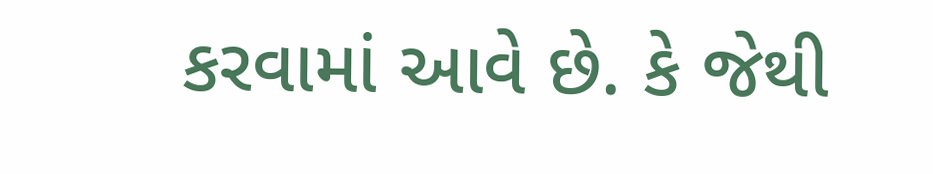કરવામાં આવે છે. કે જેથી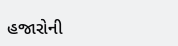હજારોની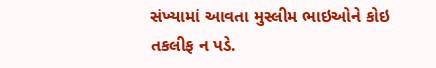સંખ્યામાં આવતા મુસ્લીમ ભાઇઓને કોઇ તકલીફ ન પડે.